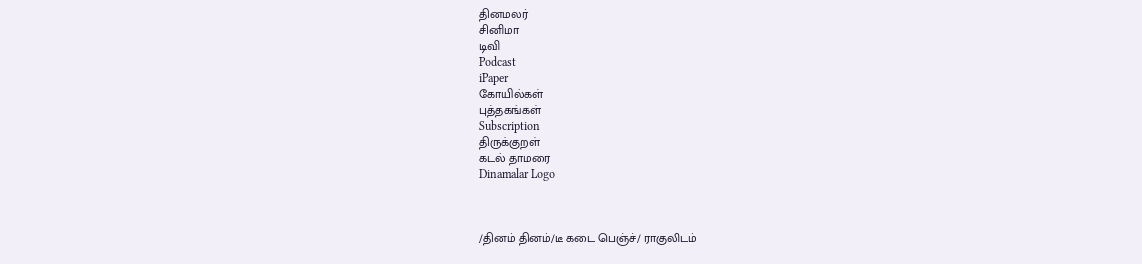தினமலர்
சினிமா
டிவி
Podcast
iPaper
கோயில்கள்
புத்தகங்கள்
Subscription
திருக்குறள்
கடல் தாமரை
Dinamalar Logo



/தினம் தினம்/டீ கடை பெஞ்ச்/ ராகுலிடம்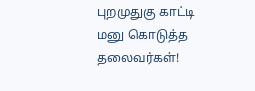புறமுதுகு காட்டி மனு கொடுத்த தலைவர்கள்!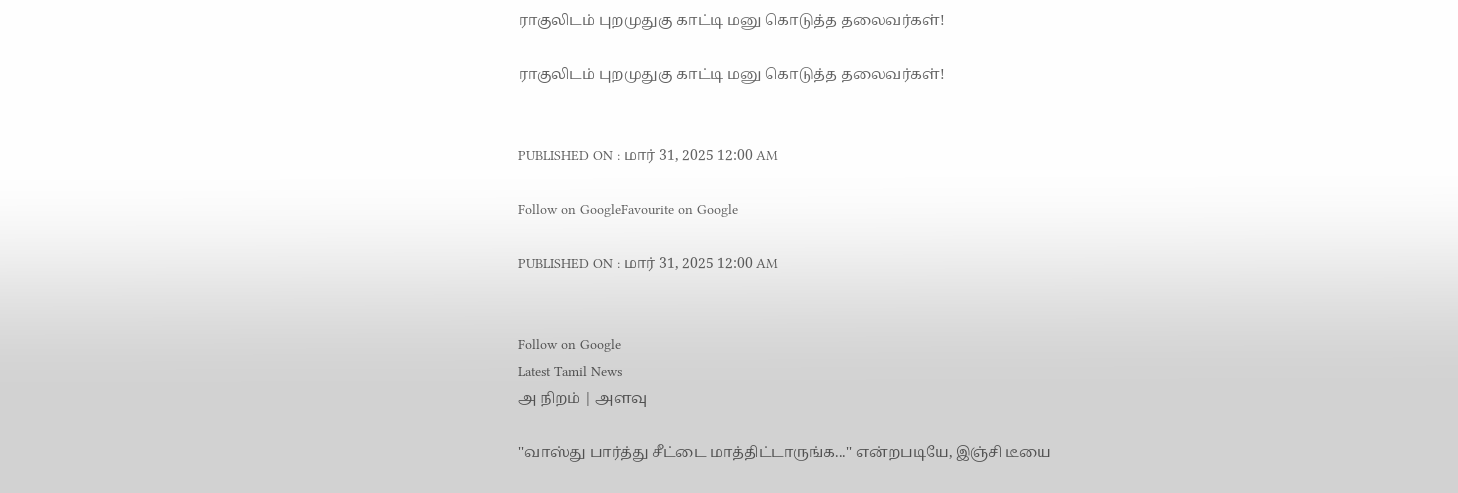ராகுலிடம் புறமுதுகு காட்டி மனு கொடுத்த தலைவர்கள்!

ராகுலிடம் புறமுதுகு காட்டி மனு கொடுத்த தலைவர்கள்!


PUBLISHED ON : மார் 31, 2025 12:00 AM

Follow on GoogleFavourite on Google

PUBLISHED ON : மார் 31, 2025 12:00 AM


Follow on Google
Latest Tamil News
அ நிறம் | அளவு

''வாஸ்து பார்த்து சீட்டை மாத்திட்டாருங்க...'' என்றபடியே, இஞ்சி டீயை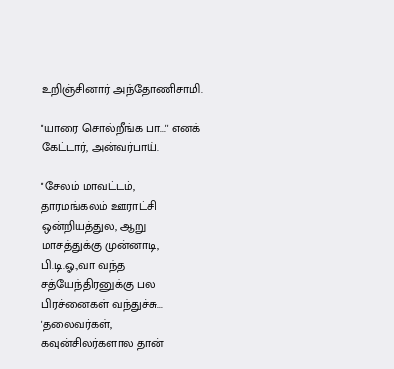உறிஞ்சினார் அந்தோணிசாமி.

''யாரை சொல்றீங்க பா...'' எனக் கேட்டார், அன்வர்பாய்.

''சேலம் மாவட்டம், தாரமங்கலம் ஊராட்சி ஒன்றியத்துல, ஆறு மாசத்துக்கு முன்னாடி, பி.டி.ஓ.,வா வந்த சத்யேந்திரனுக்கு பல பிரச்னைகள் வந்துச்சு... 'தலைவர்கள், கவுன்சிலர்களால தான்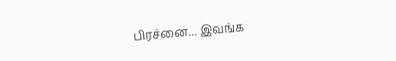பிரச்னை... இவங்க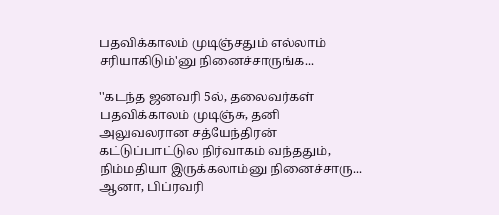பதவிக்காலம் முடிஞ்சதும் எல்லாம் சரியாகிடும்'னு நினைச்சாருங்க...

''கடந்த ஜனவரி 5ல், தலைவர்கள் பதவிக்காலம் முடிஞ்சு, தனி அலுவலரான சத்யேந்திரன் கட்டுப்பாட்டுல நிர்வாகம் வந்ததும், நிம்மதியா இருக்கலாம்னு நினைச்சாரு... ஆனா, பிப்ரவரி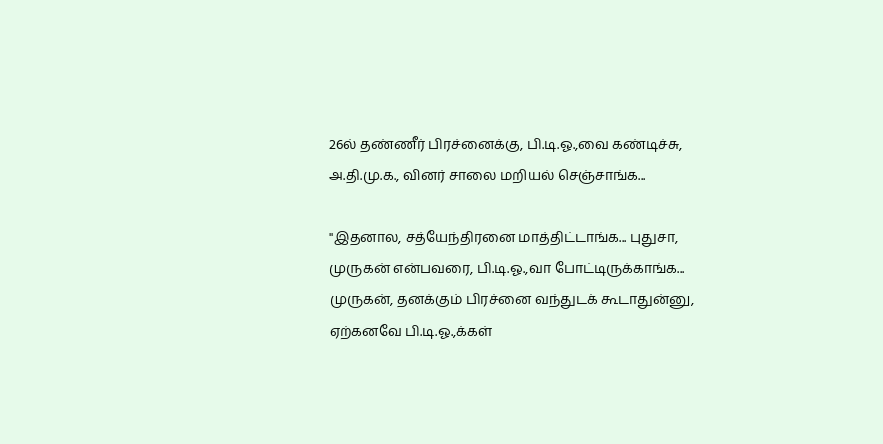26ல் தண்ணீர் பிரச்னைக்கு, பி.டி.ஓ.,வை கண்டிச்சு, அ.தி.மு.க., வினர் சாலை மறியல் செஞ்சாங்க...

''இதனால, சத்யேந்திரனை மாத்திட்டாங்க... புதுசா, முருகன் என்பவரை, பி.டி.ஓ.,வா போட்டிருக்காங்க... முருகன், தனக்கும் பிரச்னை வந்துடக் கூடாதுன்னு, ஏற்கனவே பி.டி.ஓ.,க்கள்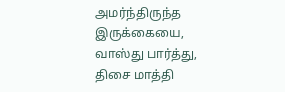அமர்ந்திருந்த இருக்கையை, வாஸ்து பார்த்து, திசை மாத்தி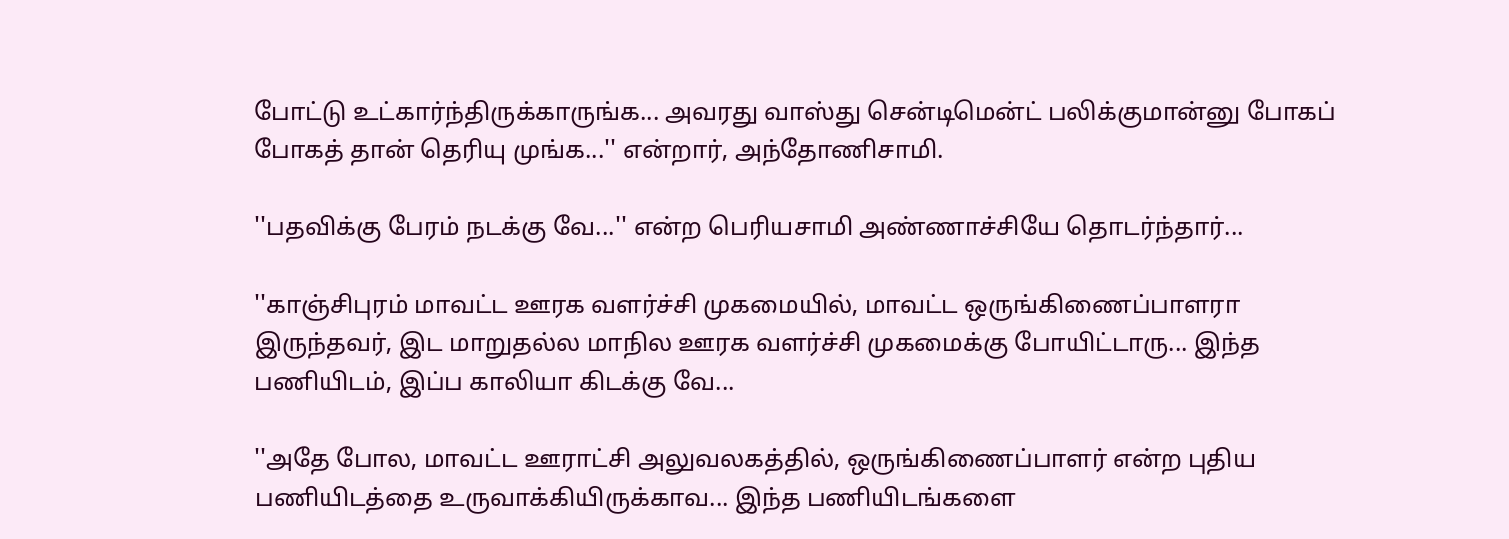போட்டு உட்கார்ந்திருக்காருங்க... அவரது வாஸ்து சென்டிமென்ட் பலிக்குமான்னு போகப் போகத் தான் தெரியு முங்க...'' என்றார், அந்தோணிசாமி.

''பதவிக்கு பேரம் நடக்கு வே...'' என்ற பெரியசாமி அண்ணாச்சியே தொடர்ந்தார்...

''காஞ்சிபுரம் மாவட்ட ஊரக வளர்ச்சி முகமையில், மாவட்ட ஒருங்கிணைப்பாளரா இருந்தவர், இட மாறுதல்ல மாநில ஊரக வளர்ச்சி முகமைக்கு போயிட்டாரு... இந்த பணியிடம், இப்ப காலியா கிடக்கு வே...

''அதே போல, மாவட்ட ஊராட்சி அலுவலகத்தில், ஒருங்கிணைப்பாளர் என்ற புதிய பணியிடத்தை உருவாக்கியிருக்காவ... இந்த பணியிடங்களை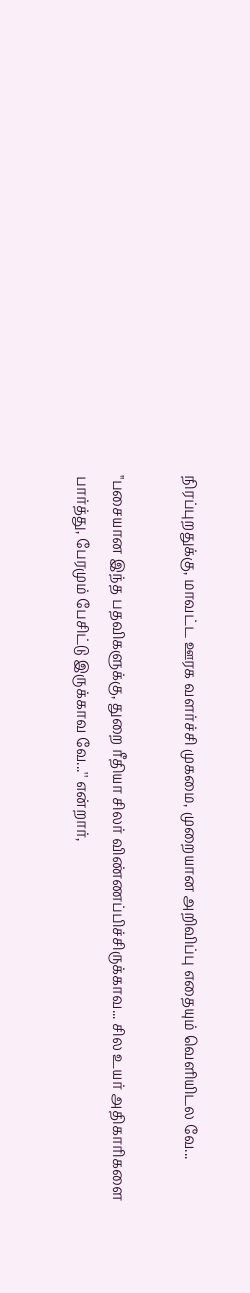நிரப்புறதுக்கு, மாவட்ட ஊரக வளர்ச்சி முகமை, முறையான அறிவிப்பு எதையும் வெளியிடல வே...

''பசையான இந்த பதவிகளுக்கு, துறை ரீதியா சிலர் விண்ணப்பிச்சிருக்காவ... சில உயர் அதிகாரிகளை பார்த்து, பேரமும் பேசிட்டு இருக்காவ வே...'' என்றார்,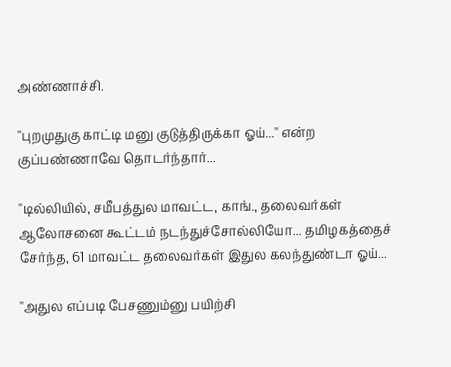அண்ணாச்சி.

''புறமுதுகு காட்டி மனு குடுத்திருக்கா ஓய்...'' என்ற குப்பண்ணாவே தொடர்ந்தார்...

''டில்லியில், சமீபத்துல மாவட்ட, காங்., தலைவர்கள் ஆலோசனை கூட்டம் நடந்துச்சோல்லியோ... தமிழகத்தைச் சேர்ந்த, 61 மாவட்ட தலைவர்கள் இதுல கலந்துண்டா ஓய்...

''அதுல எப்படி பேசணும்னு பயிற்சி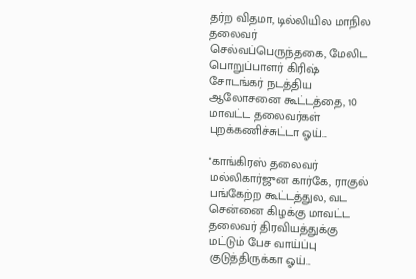தர்ற விதமா, டில்லியில மாநில தலைவர் செல்வப்பெருந்தகை, மேலிட பொறுப்பாளர் கிரிஷ் சோடங்கர் நடத்திய ஆலோசனை கூட்டத்தை, 10 மாவட்ட தலைவர்கள் புறக்கணிச்சுட்டா ஓய்...

''காங்கிரஸ் தலைவர் மல்லிகார்ஜுன கார்கே, ராகுல் பங்கேற்ற கூட்டத்துல, வட சென்னை கிழக்கு மாவட்ட தலைவர் திரவியத்துக்கு மட்டும் பேச வாய்ப்பு குடுத்திருக்கா ஓய்...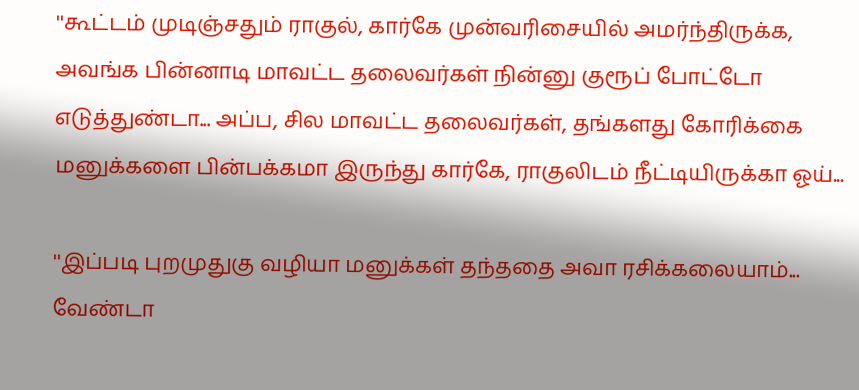''கூட்டம் முடிஞ்சதும் ராகுல், கார்கே முன்வரிசையில் அமர்ந்திருக்க, அவங்க பின்னாடி மாவட்ட தலைவர்கள் நின்னு குரூப் போட்டோ எடுத்துண்டா... அப்ப, சில மாவட்ட தலைவர்கள், தங்களது கோரிக்கை மனுக்களை பின்பக்கமா இருந்து கார்கே, ராகுலிடம் நீட்டியிருக்கா ஓய்...

''இப்படி புறமுதுகு வழியா மனுக்கள் தந்ததை அவா ரசிக்கலையாம்... வேண்டா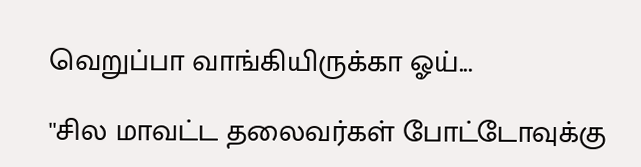வெறுப்பா வாங்கியிருக்கா ஓய்...

''சில மாவட்ட தலைவர்கள் போட்டோவுக்கு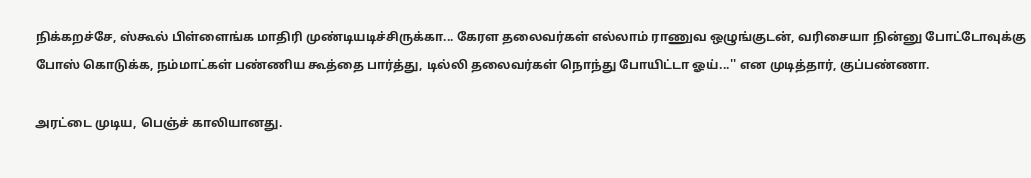நிக்கறச்சே, ஸ்கூல் பிள்ளைங்க மாதிரி முண்டியடிச்சிருக்கா... கேரள தலைவர்கள் எல்லாம் ராணுவ ஒழுங்குடன், வரிசையா நின்னு போட்டோவுக்கு போஸ் கொடுக்க, நம்மாட்கள் பண்ணிய கூத்தை பார்த்து, டில்லி தலைவர்கள் நொந்து போயிட்டா ஓய்...'' என முடித்தார், குப்பண்ணா.

அரட்டை முடிய, பெஞ்ச் காலியானது.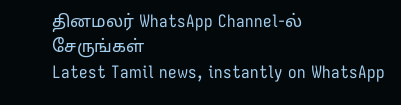தினமலர் WhatsApp Channel-ல் சேருங்கள்
Latest Tamil news, instantly on WhatsApp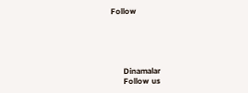Follow





      Dinamalar
      Follow us